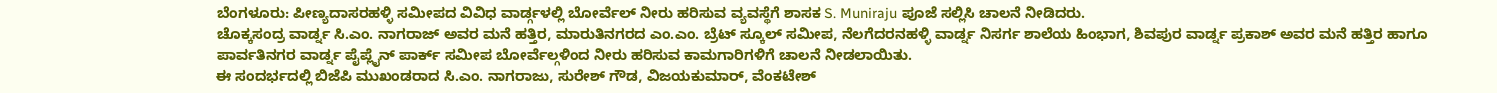ಬೆಂಗಳೂರು: ಪೀಣ್ಯದಾಸರಹಳ್ಳಿ ಸಮೀಪದ ವಿವಿಧ ವಾರ್ಡ್ಗಳಲ್ಲಿ ಬೋರ್ವೆಲ್ ನೀರು ಹರಿಸುವ ವ್ಯವಸ್ಥೆಗೆ ಶಾಸಕ S. Muniraju ಪೂಜೆ ಸಲ್ಲಿಸಿ ಚಾಲನೆ ನೀಡಿದರು.
ಚೊಕ್ಕಸಂದ್ರ ವಾರ್ಡ್ನ ಸಿ.ಎಂ. ನಾಗರಾಜ್ ಅವರ ಮನೆ ಹತ್ತಿರ, ಮಾರುತಿನಗರದ ಎಂ.ಎಂ. ಬ್ರೆಟ್ ಸ್ಕೂಲ್ ಸಮೀಪ, ನೆಲಗೆದರನಹಳ್ಳಿ ವಾರ್ಡ್ನ ನಿಸರ್ಗ ಶಾಲೆಯ ಹಿಂಭಾಗ, ಶಿವಪುರ ವಾರ್ಡ್ನ ಪ್ರಕಾಶ್ ಅವರ ಮನೆ ಹತ್ತಿರ ಹಾಗೂ ಪಾರ್ವತಿನಗರ ವಾರ್ಡ್ನ ಪೈಪ್ಲೈನ್ ಪಾರ್ಕ್ ಸಮೀಪ ಬೋರ್ವೆಲ್ಗಳಿಂದ ನೀರು ಹರಿಸುವ ಕಾಮಗಾರಿಗಳಿಗೆ ಚಾಲನೆ ನೀಡಲಾಯಿತು.
ಈ ಸಂದರ್ಭದಲ್ಲಿ ಬಿಜೆಪಿ ಮುಖಂಡರಾದ ಸಿ.ಎಂ. ನಾಗರಾಜು, ಸುರೇಶ್ ಗೌಡ, ವಿಜಯಕುಮಾರ್, ವೆಂಕಟೇಶ್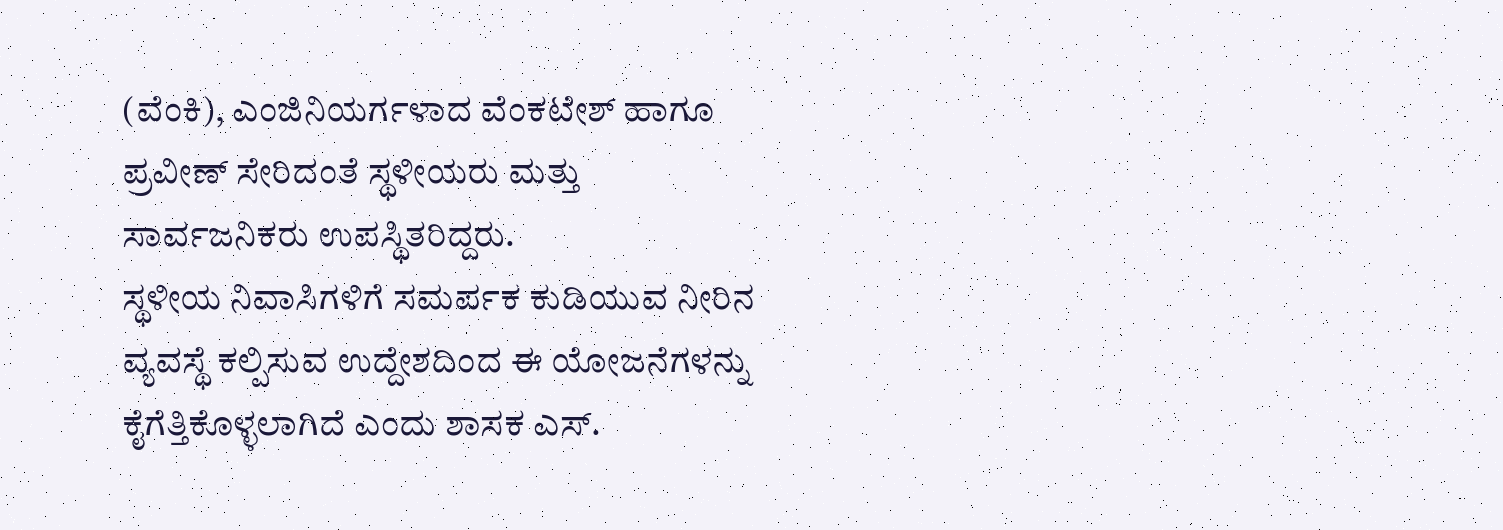(ವೆಂಕಿ), ಎಂಜಿನಿಯರ್ಗಳಾದ ವೆಂಕಟೇಶ್ ಹಾಗೂ ಪ್ರವೀಣ್ ಸೇರಿದಂತೆ ಸ್ಥಳೀಯರು ಮತ್ತು ಸಾರ್ವಜನಿಕರು ಉಪಸ್ಥಿತರಿದ್ದರು.
ಸ್ಥಳೀಯ ನಿವಾಸಿಗಳಿಗೆ ಸಮರ್ಪಕ ಕುಡಿಯುವ ನೀರಿನ ವ್ಯವಸ್ಥೆ ಕಲ್ಪಿಸುವ ಉದ್ದೇಶದಿಂದ ಈ ಯೋಜನೆಗಳನ್ನು ಕೈಗೆತ್ತಿಕೊಳ್ಳಲಾಗಿದೆ ಎಂದು ಶಾಸಕ ಎಸ್.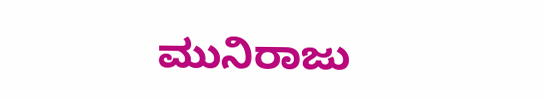ಮುನಿರಾಜು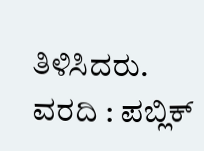ತಿಳಿಸಿದರು.
ವರದಿ : ಪಬ್ಲಿಕ್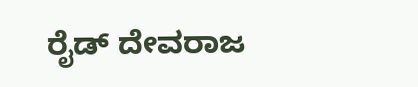ರೈಡ್ ದೇವರಾಜ